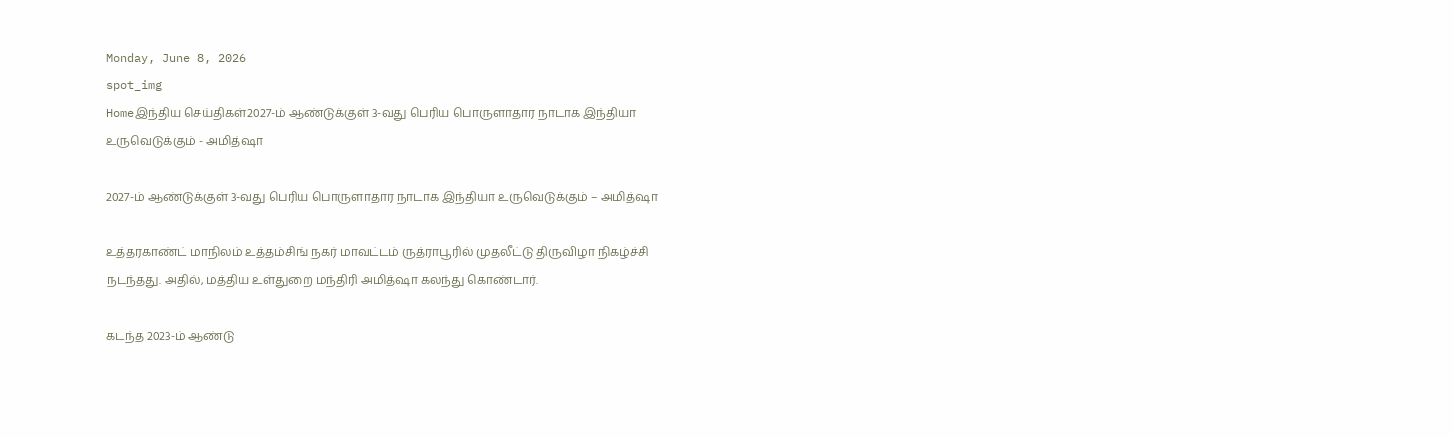Monday, June 8, 2026
spot_img
Homeஇந்திய செய்திகள்2027-ம் ஆண்டுக்குள் 3-வது பெரிய பொருளாதார நாடாக இந்தியா உருவெடுக்கும் - அமித்ஷா

2027-ம் ஆண்டுக்குள் 3-வது பெரிய பொருளாதார நாடாக இந்தியா உருவெடுக்கும் – அமித்ஷா

உத்தரகாண்ட் மாநிலம் உத்தம்சிங் நகர் மாவட்டம் ருத்ராபூரில் முதலீட்டு திருவிழா நிகழ்ச்சி நடந்தது. அதில், மத்திய உள்துறை மந்திரி அமித்ஷா கலந்து கொண்டார்.

கடந்த 2023-ம் ஆண்டு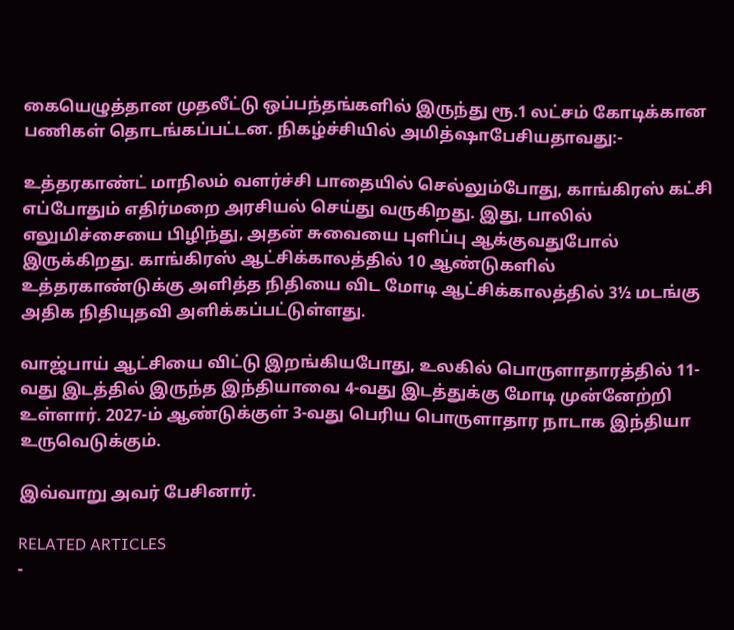கையெழுத்தான முதலீட்டு ஒப்பந்தங்களில் இருந்து ரூ.1 லட்சம் கோடிக்கான பணிகள் தொடங்கப்பட்டன. நிகழ்ச்சியில் அமித்ஷாபேசியதாவது:-

உத்தரகாண்ட் மாநிலம் வளர்ச்சி பாதையில் செல்லும்போது, காங்கிரஸ் கட்சி எப்போதும் எதிர்மறை அரசியல் செய்து வருகிறது. இது, பாலில் எலுமிச்சையை பிழிந்து, அதன் சுவையை புளிப்பு ஆக்குவதுபோல் இருக்கிறது. காங்கிரஸ் ஆட்சிக்காலத்தில் 10 ஆண்டுகளில் உத்தரகாண்டுக்கு அளித்த நிதியை விட மோடி ஆட்சிக்காலத்தில் 3½ மடங்கு அதிக நிதியுதவி அளிக்கப்பட்டுள்ளது.

வாஜ்பாய் ஆட்சியை விட்டு இறங்கியபோது, உலகில் பொருளாதாரத்தில் 11-வது இடத்தில் இருந்த இந்தியாவை 4-வது இடத்துக்கு மோடி முன்னேற்றி உள்ளார். 2027-ம் ஆண்டுக்குள் 3-வது பெரிய பொருளாதார நாடாக இந்தியா உருவெடுக்கும்.

இவ்வாறு அவர் பேசினார்.

RELATED ARTICLES
-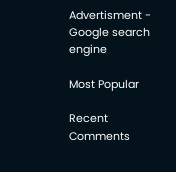Advertisment -
Google search engine

Most Popular

Recent Comments